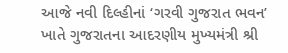આજે નવી દિલ્હીનાં ‘ગરવી ગુજરાત ભવન’ ખાતે ગુજરાતના આદરણીય મુખ્યમંત્રી શ્રી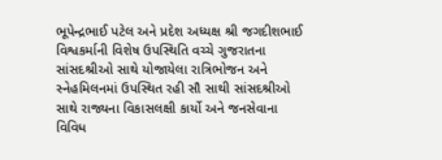ભૂપેન્દ્રભાઈ પટેલ અને પ્રદેશ અધ્યક્ષ શ્રી જગદીશભાઈ વિશ્વકર્માની વિશેષ ઉપસ્થિતિ વચ્ચે ગુજરાતના સાંસદશ્રીઓ સાથે યોજાયેલા રાત્રિભોજન અને સ્નેહમિલનમાં ઉપસ્થિત રહી સૌ સાથી સાંસદશ્રીઓ સાથે રાજ્યના વિકાસલક્ષી કાર્યો અને જનસેવાના વિવિધ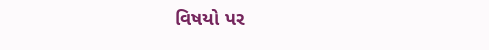વિષયો પર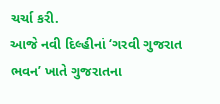ચર્ચા કરી.
આજે નવી દિલ્હીનાં ‘ગરવી ગુજરાત ભવન’ ખાતે ગુજરાતના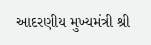આદરણીય મુખ્યમંત્રી શ્રી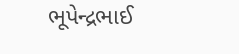ભૂપેન્દ્રભાઈ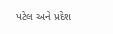પટેલ અને પ્રદેશ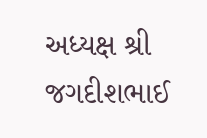અધ્યક્ષ શ્રી જગદીશભાઈ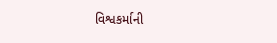વિશ્વકર્માની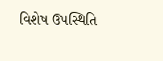વિશેષ ઉપસ્થિતિ